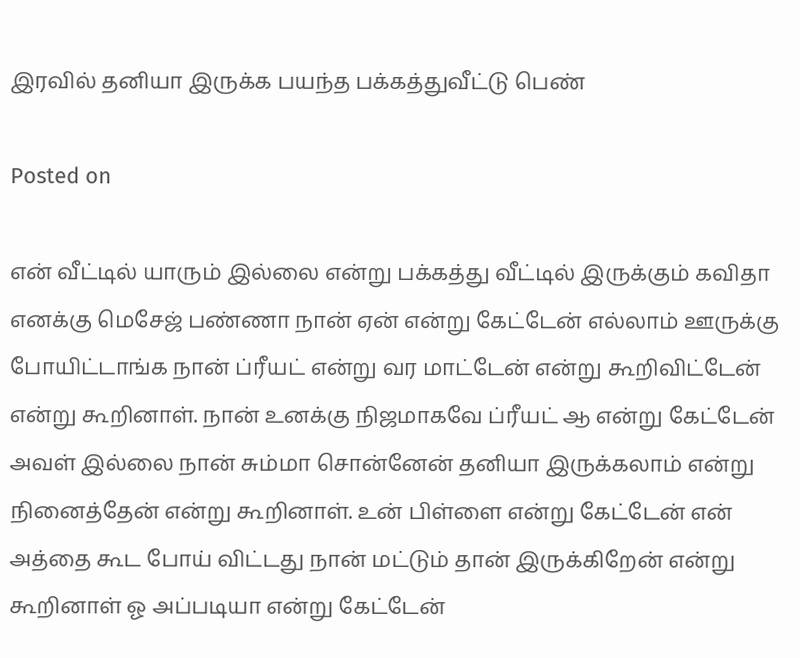இரவில் தனியா இருக்க பயந்த பக்கத்துவீட்டு பெண்

Posted on

என் வீட்டில் யாரும் இல்லை என்று பக்கத்து வீட்டில் இருக்கும் கவிதா எனக்கு மெசேஜ் பண்ணா நான் ஏன் என்று கேட்டேன் எல்லாம் ஊருக்கு போயிட்டாங்க நான் ப்ரீயட் என்று வர மாட்டேன் என்று கூறிவிட்டேன் என்று கூறினாள். நான் உனக்கு நிஜமாகவே ப்ரீயட் ஆ என்று கேட்டேன் அவள் இல்லை நான் சும்மா சொன்னேன் தனியா இருக்கலாம் என்று நினைத்தேன் என்று கூறினாள். உன் பிள்ளை என்று கேட்டேன் என் அத்தை கூட போய் விட்டது நான் மட்டும் தான் இருக்கிறேன் என்று கூறினாள் ஓ அப்படியா என்று கேட்டேன்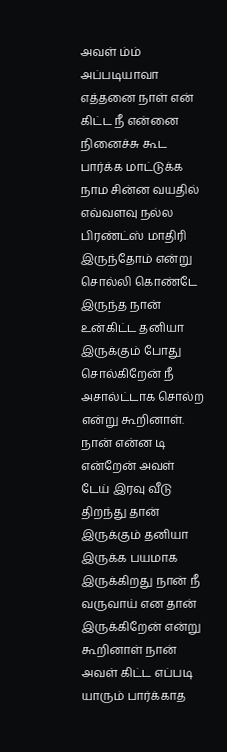அவள் ம்ம் அப்படியாவா எத்தனை நாள் என் கிட்ட நீ என்னை நினைச்சு கூட பார்க்க மாட்டுக்க நாம சின்ன வயதில் எவ்வளவு நல்ல பிரண்ட்ஸ் மாதிரி இருந்தோம் என்று சொல்லி கொண்டே இருந்த நான் உன்கிட்ட தனியா இருக்கும் போது சொல்கிறேன் நீ அசால்ட்டாக சொல்ற என்று கூறினாள். நான் என்ன டி என்றேன் அவள் டேய் இரவு வீடு திறந்து தான் இருக்கும் தனியா இருக்க பயமாக இருக்கிறது நான் நீ வருவாய் என தான் இருக்கிறேன் என்று கூறினாள் நான் அவள் கிட்ட எப்படி யாரும் பார்க்காத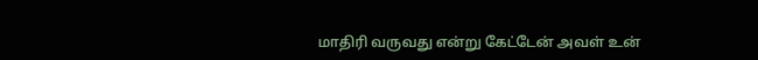மாதிரி வருவது என்று கேட்டேன் அவள் உன்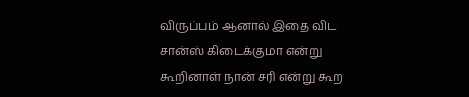விருப்பம் ஆனால் இதை விட சான்ஸ் கிடைக்குமா என்று கூறினாள் நான் சரி என்று கூற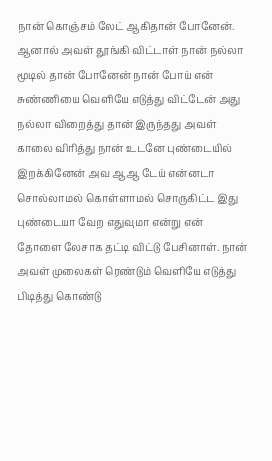நான் கொஞ்சம் லேட் ஆகிதான் போனேன். ஆனால் அவள் தூங்கி விட்டாள் நான் நல்லா மூடில் தான் போனேன் நான் போய் என் சுண்ணியை வெளியே எடுத்து விட்டேன் அது நல்லா விறைத்து தான் இருந்தது அவள் காலை விரித்து நான் உடனே புண்டையில் இறக்கினேன் அவ ஆஆ டேய் என்னடா சொல்லாமல் கொள்ளாமல் சொருகிட்ட இது புண்டையா வேற‌ எதுவுமா என்று என் தோளை லேசாக தட்டி விட்டு பேசினாள். நான் அவள் முலைகள் ரெண்டும் வெளியே எடுத்து பிடித்து கொண்டு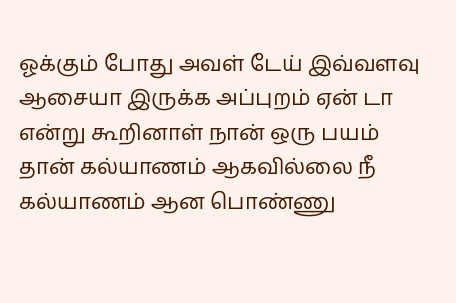ஓக்கும் போது அவள் டேய் இவ்வளவு ஆசையா இருக்க அப்புறம் ஏன் டா என்று கூறினாள் நான் ஒரு பயம் தான் கல்யாணம் ஆகவில்லை நீ கல்யாணம் ஆன பொண்ணு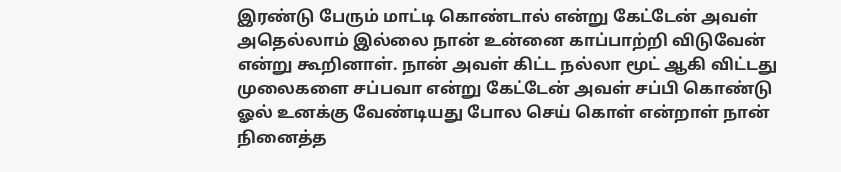இரண்டு பேரும் மாட்டி கொண்டால் என்று கேட்டேன் அவள் அதெல்லாம் இல்லை நான் உன்னை காப்பாற்றி விடுவேன் என்று கூறினாள். நான் அவள் கிட்ட நல்லா மூட் ஆகி விட்டது முலைகளை சப்பவா என்று கேட்டேன் அவள் சப்பி கொண்டு ஓல் உனக்கு வேண்டியது போல செய் கொள் என்றாள் நான் நினைத்த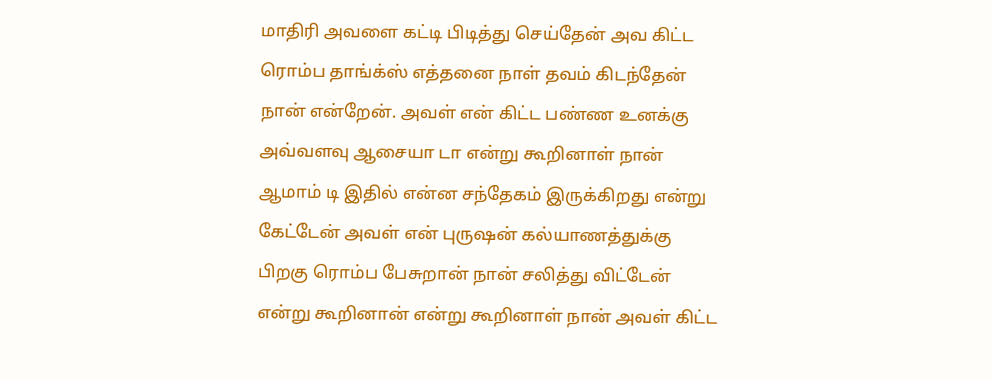மாதிரி அவளை கட்டி பிடித்து செய்தேன் அவ கிட்ட ரொம்ப தாங்க்ஸ் எத்தனை நாள் தவம் கிடந்தேன் நான் என்றேன். அவள் என் கிட்ட பண்ண உனக்கு அவ்வளவு ஆசையா டா என்று கூறினாள் நான் ஆமாம் டி இதில் என்ன சந்தேகம் இருக்கிறது என்று கேட்டேன் அவள் என் புருஷன் கல்யாணத்துக்கு பிறகு ரொம்ப பேசுறான் நான் சலித்து விட்டேன் என்று கூறினான் என்று கூறினாள் நான் அவள் கிட்ட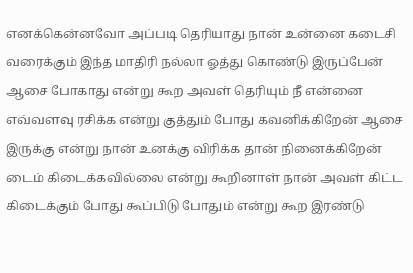எனக்கென்னவோ அப்படி தெரியாது நான் உன்னை கடைசி வரைக்கும் இந்த மாதிரி நல்லா ஓத்து கொண்டு இருப்பேன் ஆசை போகாது என்று கூற அவள் தெரியும் நீ என்னை எவ்வளவு ரசிக்க என்று குத்தும் போது கவனிக்கிறேன் ஆசை இருக்கு என்று நான் உனக்கு விரிக்க தான் நினைக்கிறேன் டைம் கிடைக்கவில்லை என்று கூறினாள் நான் அவள் கிட்ட கிடைக்கும் போது கூப்பிடு போதும் என்று கூற இரண்டு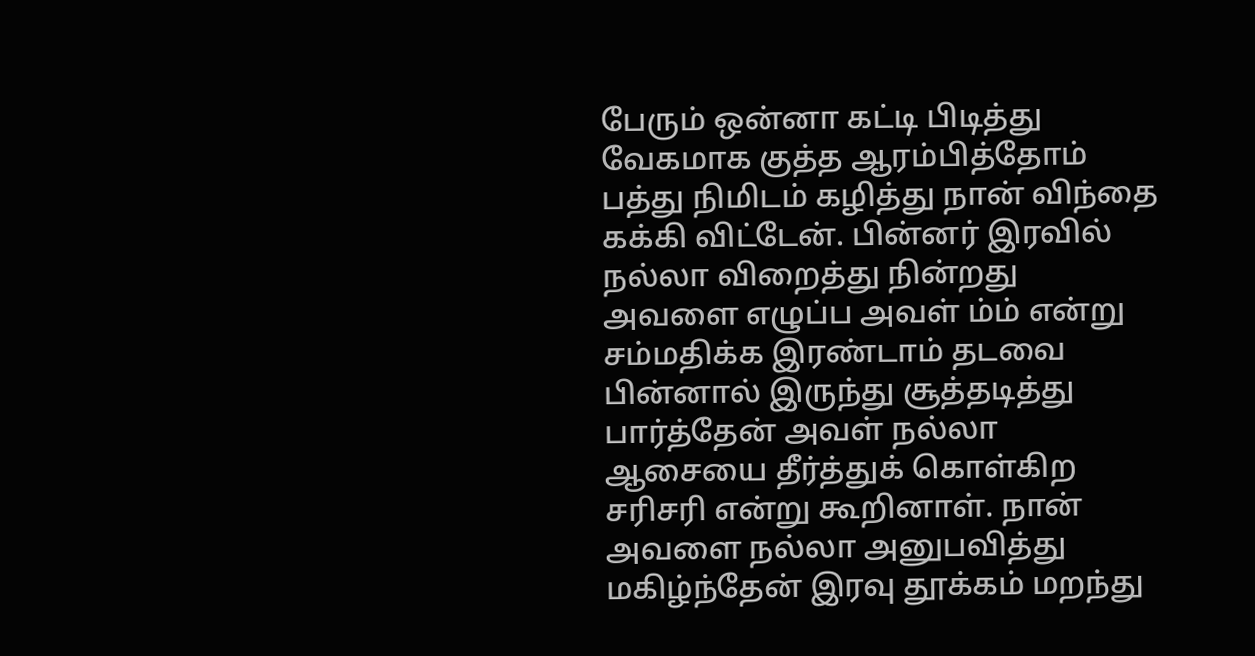பேரும் ஒன்னா கட்டி பிடித்து வேகமாக குத்த ஆரம்பித்தோம் பத்து நிமிடம் கழித்து நான் விந்தை கக்கி விட்டேன். பின்னர் இரவில் நல்லா விறைத்து நின்றது அவளை எழுப்ப அவள் ம்ம் என்று சம்மதிக்க இரண்டாம் தடவை பின்னால் இருந்து சூத்தடித்து பார்த்தேன் அவள் நல்லா ஆசையை தீர்த்துக் கொள்கிற சரிசரி என்று கூறினாள். நான் அவளை நல்லா அனுபவித்து மகிழ்ந்தேன் இரவு தூக்கம் மறந்து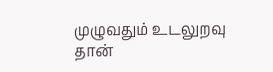முழுவதும் உடலுறவு தான்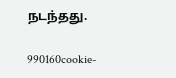நடந்தது.

990160cookie-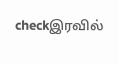checkஇரவில்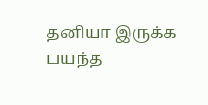தனியா இருக்க பயந்த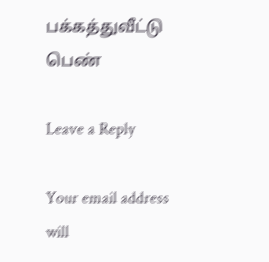பக்கத்துவீட்டு பெண்

Leave a Reply

Your email address will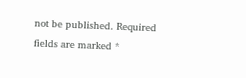not be published. Required fields are marked *